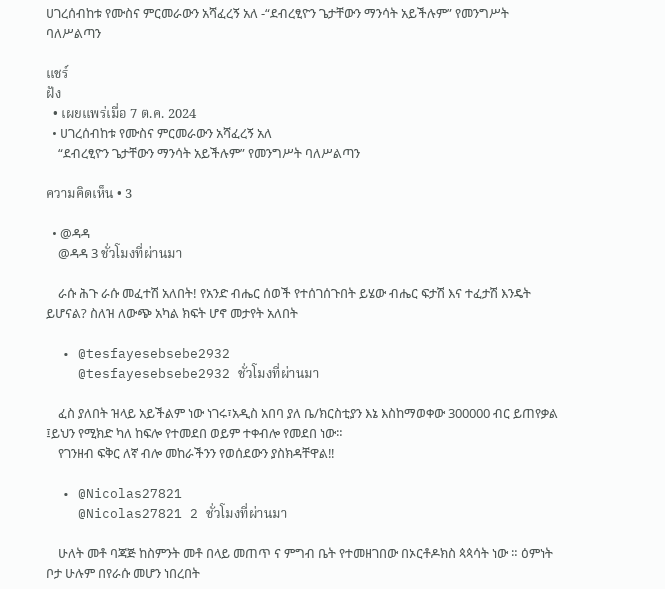ሀገረሰብከቱ የሙስና ምርመራውን አሻፈረኝ አለ -“ደብረፂዮን ጌታቸውን ማንሳት አይችሉም” የመንግሥት ባለሥልጣን

แชร์
ฝัง
  • เผยแพร่เมื่อ 7 ต.ค. 2024
  • ሀገረሰብከቱ የሙስና ምርመራውን አሻፈረኝ አለ
    “ደብረፂዮን ጌታቸውን ማንሳት አይችሉም” የመንግሥት ባለሥልጣን

ความคิดเห็น • 3

  • @ዳዳ
    @ዳዳ 3 ชั่วโมงที่ผ่านมา

    ራሱ ሕጉ ራሱ መፈተሽ አለበት! የአንድ ብሔር ሰወች የተሰገሰጉበት ይሄው ብሔር ፍታሽ እና ተፈታሽ እንዴት ይሆናል? ስለዝ ለውጭ አካል ክፍት ሆኖ መታየት አለበት

  • @tesfayesebsebe2932
    @tesfayesebsebe2932 ชั่วโมงที่ผ่านมา

    ፈስ ያለበት ዝላይ አይችልም ነው ነገሩ፣አዲስ አበባ ያለ ቤ/ክርስቲያን እኔ እስከማወቀው 300000 ብር ይጠየቃል ፤ይህን የሚክድ ካለ ከፍሎ የተመደበ ወይም ተቀብሎ የመደበ ነው።
    የገንዘብ ፍቅር ለኛ ብሎ መከራችንን የወሰደውን ያስክዳቸዋል‼

  • @Nicolas27821
    @Nicolas27821 2 ชั่วโมงที่ผ่านมา

    ሁለት መቶ ባጃጅ ከስምንት መቶ በላይ መጠጥ ና ምግብ ቤት የተመዘገበው በኦርቶዶክስ ጳጳሳት ነው ። ዕምነት ቦታ ሁሉም በየራሱ መሆን ነበረበት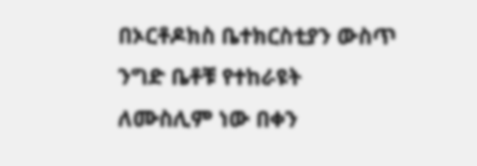በኦርቶዶክስ ቤተክርስቲያን ውስጥ ንግድ ቤቶቹ የተከራዩት ለሙስሊም ነው በቀን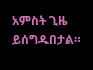አምስት ጊዜ ይሰግዱበታል።